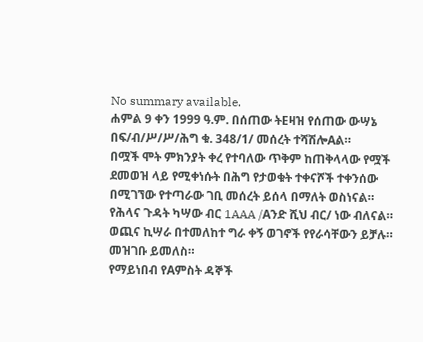No summary available.
ሐምል 9 ቀን 1999 ዓ.ም. በሰጠው ትEዛዝ የሰጠው ውሣኔ በፍ/ብ/ሥ/ሥ/ሕግ ቁ. 348/1/ መሰረት ተሻሽሎAል።
በሟች ሞት ምክንያት ቀረ የተባለው ጥቅም ከጠቅላላው የሟች ደመወዝ ላይ የሚቀነሱት በሕግ የታወቁት ተቀናሾች ተቀንሰው በሚገኘው የተጣራው ገቢ መሰረት ይሰላ በማለት ወስነናል።
የሕላና ጉዳት ካሣው ብር 1AAA /Aንድ ሺህ ብር/ ነው ብለናል።
ወጪና ኪሣራ በተመለከተ ግራ ቀኝ ወገኖች የየራሳቸውን ይቻሉ።
መዝገቡ ይመለስ።
የማይነበብ የAምስት ዳኞች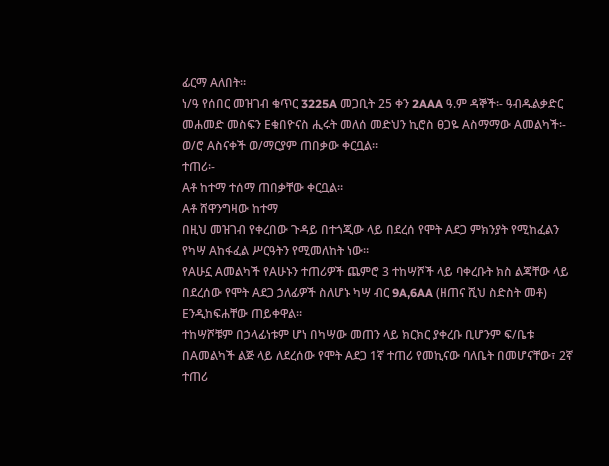ፊርማ Aለበት።
ነ/ዓ የሰበር መዝገብ ቁጥር 3225A መጋቢት 25 ቀን 2AAA ዓ.ም ዳኞች፡- ዓብዱልቃድር መሐመድ መስፍን Eቁበዮናስ ሒሩት መለሰ መድህን ኪሮስ ፀጋዬ Aስማማው Aመልካች፡- ወ/ሮ Aስናቀች ወ/ማርያም ጠበቃው ቀርቧል።
ተጠሪ፡-
Aቶ ከተማ ተሰማ ጠበቃቸው ቀርቧል።
Aቶ ሸዋንግዛው ከተማ
በዚህ መዝገብ የቀረበው ጉዳይ በተጎጂው ላይ በደረሰ የሞት Aደጋ ምክንያት የሚከፈልን የካሣ Aከፋፈል ሥርዓትን የሚመለከት ነው።
የAሁኗ Aመልካች የAሁኑን ተጠሪዎች ጨምሮ 3 ተከሣሾች ላይ ባቀረቡት ክስ ልጃቸው ላይ በደረሰው የሞት Aደጋ ኃለፊዎች ስለሆኑ ካሣ ብር 9A,6AA (ዘጠና ሺህ ስድስት መቶ) Eንዲከፍሐቸው ጠይቀዋል።
ተከሣሾቹም በኃላፊነቱም ሆነ በካሣው መጠን ላይ ክርክር ያቀረቡ ቢሆንም ፍ/ቤቱ በAመልካች ልጅ ላይ ለደረሰው የሞት Aደጋ 1ኛ ተጠሪ የመኪናው ባለቤት በመሆናቸው፣ 2ኛ ተጠሪ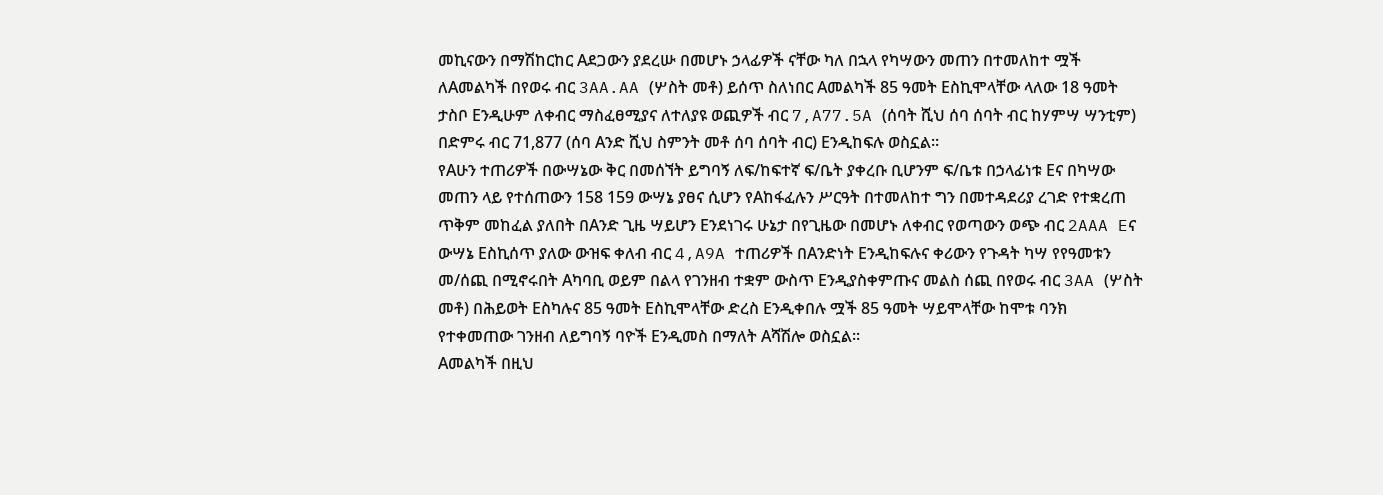መኪናውን በማሽከርከር Aደጋውን ያደረሡ በመሆኑ ኃላፊዎች ናቸው ካለ በኋላ የካሣውን መጠን በተመለከተ ሟች ለAመልካች በየወሩ ብር 3AA.AA (ሦስት መቶ) ይሰጥ ስለነበር Aመልካች 85 ዓመት Eስኪሞላቸው ላለው 18 ዓመት ታስቦ Eንዲሁም ለቀብር ማስፈፀሚያና ለተለያዩ ወጪዎች ብር 7,A77.5A (ሰባት ሺህ ሰባ ሰባት ብር ከሃምሣ ሣንቲም) በድምሩ ብር 71,877 (ሰባ Aንድ ሺህ ስምንት መቶ ሰባ ሰባት ብር) Eንዲከፍሉ ወስኗል።
የAሁን ተጠሪዎች በውሣኔው ቅር በመሰኘት ይግባኝ ለፍ/ከፍተኛ ፍ/ቤት ያቀረቡ ቢሆንም ፍ/ቤቱ በኃላፊነቱ Eና በካሣው መጠን ላይ የተሰጠውን 158 159 ውሣኔ ያፀና ሲሆን የAከፋፈሉን ሥርዓት በተመለከተ ግን በመተዳደሪያ ረገድ የተቋረጠ ጥቅም መከፈል ያለበት በAንድ ጊዜ ሣይሆን Eንደነገሩ ሁኔታ በየጊዜው በመሆኑ ለቀብር የወጣውን ወጭ ብር 2AAA Eና ውሣኔ Eስኪሰጥ ያለው ውዝፍ ቀለብ ብር 4,A9A ተጠሪዎች በAንድነት Eንዲከፍሉና ቀሪውን የጉዳት ካሣ የየዓመቱን መ/ሰጪ በሚኖሩበት Aካባቢ ወይም በልላ የገንዘብ ተቋም ውስጥ Eንዲያስቀምጡና መልስ ሰጪ በየወሩ ብር 3AA (ሦስት መቶ) በሕይወት Eስካሉና 85 ዓመት Eስኪሞላቸው ድረስ Eንዲቀበሉ ሟች 85 ዓመት ሣይሞላቸው ከሞቱ ባንክ የተቀመጠው ገንዘብ ለይግባኝ ባዮች Eንዲመስ በማለት Aሻሽሎ ወስኗል።
Aመልካች በዚህ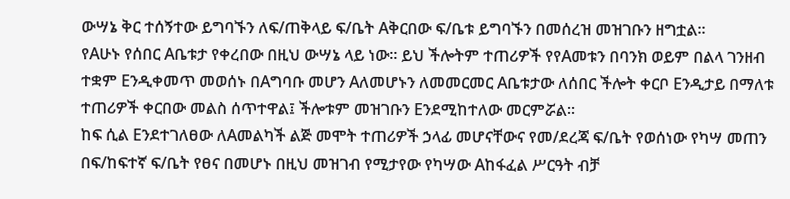ውሣኔ ቅር ተሰኝተው ይግባኙን ለፍ/ጠቅላይ ፍ/ቤት Aቅርበው ፍ/ቤቱ ይግባኙን በመሰረዝ መዝገቡን ዘግቷል።
የAሁኑ የሰበር Aቤቱታ የቀረበው በዚህ ውሣኔ ላይ ነው። ይህ ችሎትም ተጠሪዎች የየAመቱን በባንክ ወይም በልላ ገንዘብ ተቋም Eንዲቀመጥ መወሰኑ በAግባቡ መሆን Aለመሆኑን ለመመርመር Aቤቱታው ለሰበር ችሎት ቀርቦ Eንዲታይ በማለቱ ተጠሪዎች ቀርበው መልስ ሰጥተዋል፤ ችሎቱም መዝገቡን Eንደሚከተለው መርምሯል።
ከፍ ሲል Eንደተገለፀው ለAመልካች ልጅ መሞት ተጠሪዎች ኃላፊ መሆናቸውና የመ/ደረጃ ፍ/ቤት የወሰነው የካሣ መጠን በፍ/ከፍተኛ ፍ/ቤት የፀና በመሆኑ በዚህ መዝገብ የሚታየው የካሣው Aከፋፈል ሥርዓት ብቻ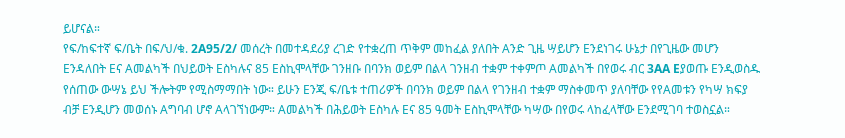ይሆናል።
የፍ/ከፍተኛ ፍ/ቤት በፍ/ህ/ቁ. 2A95/2/ መሰረት በመተዳደሪያ ረገድ የተቋረጠ ጥቅም መከፈል ያለበት Aንድ ጊዜ ሣይሆን Eንደነገሩ ሁኔታ በየጊዜው መሆን Eንዳለበት Eና Aመልካች በህይወት Eስካሉና 85 Eስኪሞላቸው ገንዘቡ በባንክ ወይም በልላ ገንዘብ ተቋም ተቀምጦ Aመልካች በየወሩ ብር 3AA Eያወጡ Eንዲወስዱ የሰጠው ውሣኔ ይህ ችሎትም የሚስማማበት ነው። ይሁን Eንጂ ፍ/ቤቱ ተጠሪዎች በባንክ ወይም በልላ የገንዘብ ተቋም ማስቀመጥ ያለባቸው የየAመቱን የካሣ ክፍያ ብቻ Eንዲሆን መወሰኑ Aግባብ ሆኖ Aላገኘነውም። Aመልካች በሕይወት Eስካሉ Eና 85 ዓመት Eስኪሞላቸው ካሣው በየወሩ ላከፈላቸው Eንደሚገባ ተወስኗል።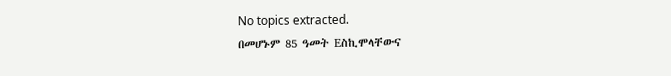No topics extracted.
በመሆኑም 85 ዓመት Eስኪሞላቸውና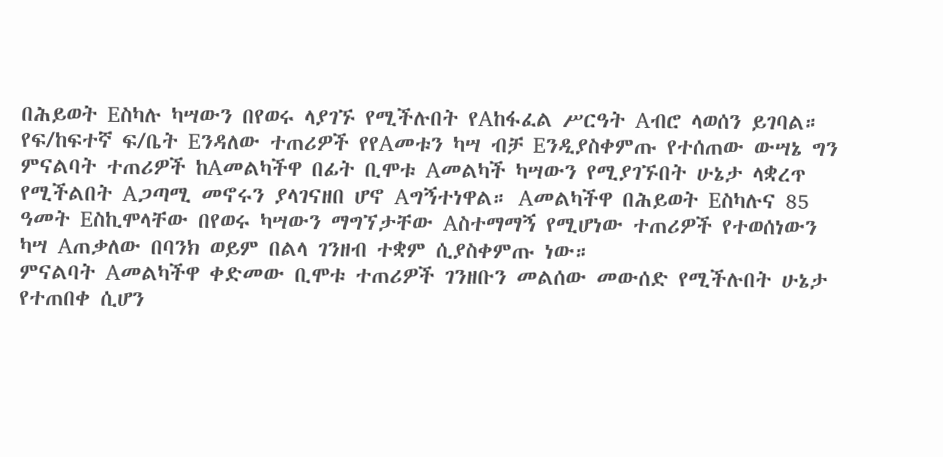በሕይወት Eስካሉ ካሣውን በየወሩ ላያገኙ የሚችሉበት የAከፋፈል ሥርዓት Aብሮ ላወሰን ይገባል። የፍ/ከፍተኛ ፍ/ቤት Eንዳለው ተጠሪዎች የየAመቱን ካሣ ብቻ Eንዲያስቀምጡ የተሰጠው ውሣኔ ግን ምናልባት ተጠሪዎች ከAመልካችዋ በፊት ቢሞቱ Aመልካች ካሣውን የሚያገኙበት ሁኔታ ላቋረጥ የሚችልበት Aጋጣሚ መኖሩን ያላገናዘበ ሆኖ Aግኝተነዋል። Aመልካችዋ በሕይወት Eስካሉና 85 ዓመት Eስኪሞላቸው በየወሩ ካሣውን ማግኘታቸው Aስተማማኝ የሚሆነው ተጠሪዎች የተወሰነውን ካሣ Aጠቃለው በባንክ ወይም በልላ ገንዘብ ተቋም ሲያስቀምጡ ነው።
ምናልባት Aመልካችዋ ቀድመው ቢሞቱ ተጠሪዎች ገንዘቡን መልሰው መውሰድ የሚችሉበት ሁኔታ የተጠበቀ ሲሆን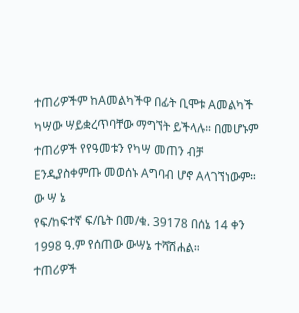ተጠሪዎችም ከAመልካችዋ በፊት ቢሞቱ Aመልካች ካሣው ሣይቋረጥባቸው ማግኘት ይችላሉ። በመሆኑም ተጠሪዎች የየዓመቱን የካሣ መጠን ብቻ Eንዲያስቀምጡ መወሰኑ Aግባብ ሆኖ Aላገኘነውም።
ው ሣ ኔ
የፍ/ከፍተኛ ፍ/ቤት በመ/ቁ. 39178 በሰኔ 14 ቀን 1998 ዓ.ም የሰጠው ውሣኔ ተሻሽሐል።
ተጠሪዎች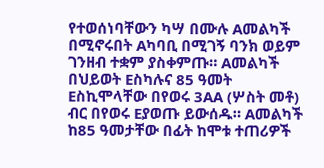የተወሰነባቸውን ካሣ በሙሉ Aመልካች በሚኖሩበት Aካባቢ በሚገኝ ባንክ ወይም ገንዘብ ተቋም ያስቀምጡ። Aመልካች በህይወት Eስካሉና 85 ዓመት Eስኪሞላቸው በየወሩ 3AA (ሦስት መቶ) ብር በየወሩ Eያወጡ ይውሰዱ። Aመልካች ከ85 ዓመታቸው በፊት ከሞቱ ተጠሪዎች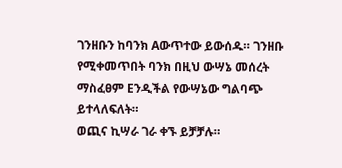ገንዘቡን ከባንክ Aውጥተው ይውሰዱ። ገንዘቡ የሚቀመጥበት ባንክ በዚህ ውሣኔ መሰረት ማስፈፀም Eንዲችል የውሣኔው ግልባጭ ይተላለፍለት።
ወጪና ኪሣራ ገራ ቀኙ ይቻቻሉ።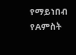የማይነበብ የAምስት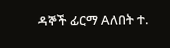ዳኞች ፊርማ Aለበት ተ.